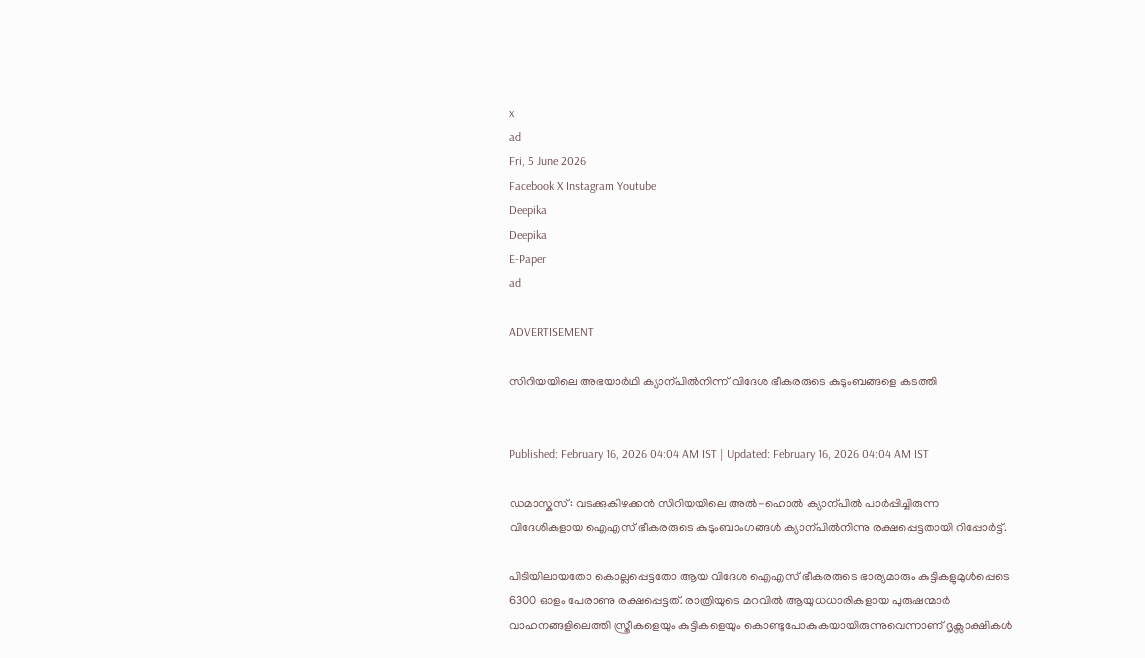x
ad
Fri, 5 June 2026
Facebook X Instagram Youtube
Deepika
Deepika
E-Paper
ad

ADVERTISEMENT

സിറിയയിലെ അഭയാർഥി ക്യാന്പിൽനിന്ന് വിദേശ ഭീകരരുടെ കുടുംബങ്ങളെ കടത്തി


Published: February 16, 2026 04:04 AM IST | Updated: February 16, 2026 04:04 AM IST

ഡമാസ്കസ്: വടക്കുകിഴക്കൻ സിറിയയിലെ അൽ-ഹൊൽ ക്യാന്പിൽ പാർപ്പിച്ചിരുന്ന വിദേശികളായ ഐഎസ് ഭീകരരുടെ കുടുംബാംഗങ്ങൾ ക്യാന്പിൽനിന്നു രക്ഷപ്പെട്ടതായി റിപ്പോർട്ട്.

പിടിയിലായതോ കൊല്ലപ്പെട്ടതോ ആയ വിദേശ ഐഎസ് ഭീകരരുടെ ഭാര്യമാരും കുട്ടികളുമുൾപ്പെടെ 6300 ഓളം പേരാണു രക്ഷപ്പെട്ടത്. രാത്രിയുടെ മറവിൽ ആയുധധാരികളായ പുരുഷന്മാർ വാഹനങ്ങളിലെത്തി സ്ത്രീകളെയും കുട്ടികളെയും കൊണ്ടുപോകുകയായിരുന്നുവെന്നാണ് ദൃക്സാക്ഷികൾ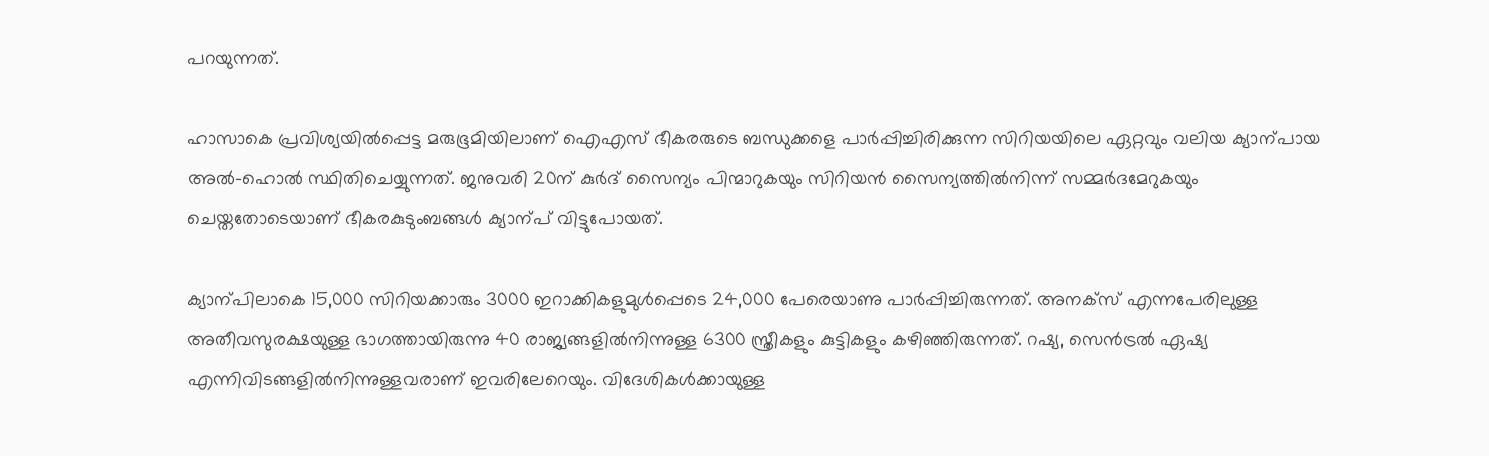പറയുന്നത്.

ഹാസാകെ പ്രവിശ്യയിൽപ്പെട്ട മരുഭൂമിയിലാണ് ഐഎസ് ഭീകരരുടെ ബന്ധുക്കളെ പാർപ്പിച്ചിരിക്കുന്ന സിറിയയിലെ ഏറ്റവും വലിയ ക്യാന്പായ അൽ-ഹൊൽ സ്ഥിതിചെയ്യുന്നത്. ജനുവരി 20ന് കുർദ് സൈന്യം പിന്മാറുകയും സിറിയൻ സൈന്യത്തിൽനിന്ന് സമ്മർദമേറുകയും ചെയ്തതോടെയാണ് ഭീകരകുടുംബങ്ങൾ ക്യാന്പ് വിട്ടുപോയത്.

ക്യാന്പിലാകെ 15,000 സിറിയക്കാരും 3000 ഇറാക്കികളുമുൾപ്പെടെ 24,000 പേരെയാണു പാർപ്പിച്ചിരുന്നത്. അനക്സ് എന്നപേരിലുള്ള അതീവസുരക്ഷയുള്ള ഭാഗത്തായിരുന്നു 40 രാജ്യങ്ങളിൽനിന്നുള്ള 6300 സ്ത്രീകളും കുട്ടികളും കഴിഞ്ഞിരുന്നത്. റഷ്യ, സെൻട്രൽ ഏഷ്യ എന്നിവിടങ്ങളിൽനിന്നുള്ളവരാണ് ഇവരിലേറെയും. വിദേശികൾക്കായുള്ള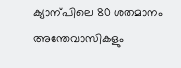ക്യാന്പിലെ 80 ശതമാനം അന്തേവാസികളും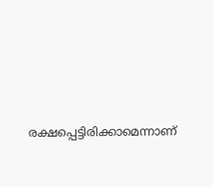രക്ഷപ്പെട്ടിരിക്കാമെന്നാണ്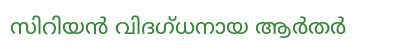സിറിയൻ വിദഗ്ധനായ ആർതർ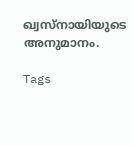ഖ്വസ്നായിയുടെ അനുമാനം.

Tags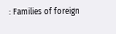: Families of foreign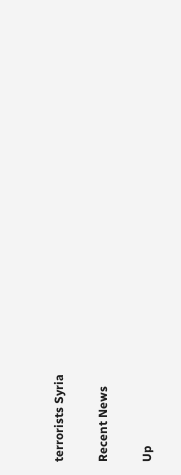terrorists Syria

Recent News

Up